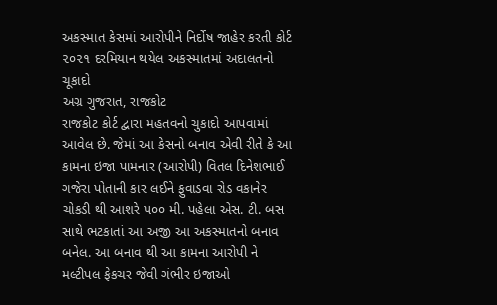અકસ્માત કેસમાં આરોપીને નિર્દોષ જાહેર કરતી કોર્ટ
૨૦૨૧ દરમિયાન થયેલ અકસ્માતમાં અદાલતનો ચૂકાદો
અગ્ર ગુજરાત, રાજકોટ
રાજકોટ કોર્ટ દ્વારા મહતવનો ચુકાદો આપવામાં આવેલ છે. જેમાં આ કેસનો બનાવ એવી રીતે કે આ કામના ઇજા પામનાર (આરોપી) વિતલ દિનેશભાઈ ગજેરા પોતાની કાર લઈને ફુવાડવા રોડ વકાનેર ચોકડી થી આશરે ૫૦૦ મી. પહેલા એસ. ટી. બસ સાથે ભટકાતાં આ અજી આ અકસ્માતનો બનાવ બનેલ. આ બનાવ થી આ કામના આરોપી ને મલ્ટીપલ ફેકચર જેવી ગંભીર ઇજાઓ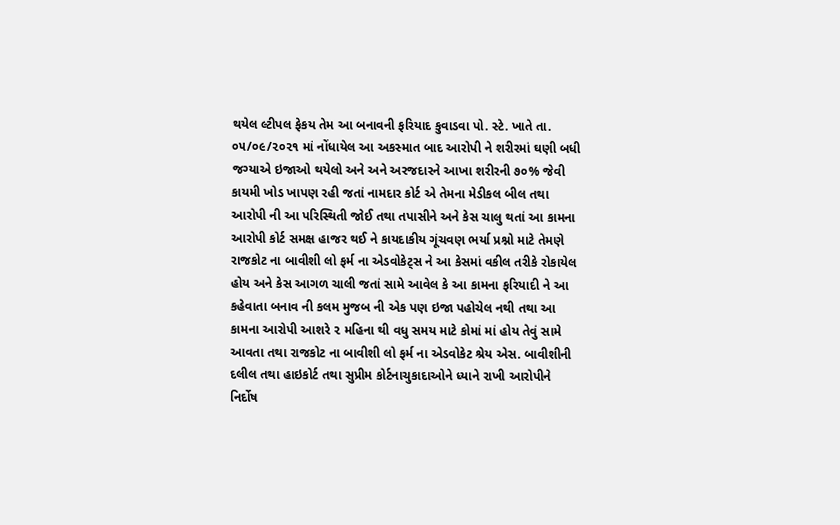થયેલ લ્ટીપલ ફેકય તેમ આ બનાવની ફરિયાદ કુવાડવા પો. સ્ટે. ખાતે તા. ૦૫/૦૯/૨૦૨૧ માં નોંધાયેલ આ અકસ્માત બાદ આરોપી ને શરીરમાં ઘણી બધી જગ્યાએ ઇજાઓ થયેલો અને અને અરજદારને આખા શરીરની ૭૦% જેવી કાયમી ખોડ ખાપણ રહી જતાં નામદાર કોર્ટ એ તેમના મેડીકલ બીલ તથા આરોપી ની આ પરિસ્થિતી જોઈ તથા તપાસીને અને કેસ ચાલુ થતાં આ કામના આરોપી કોર્ટ સમક્ષ હાજર થઈ ને કાયદાકીય ગૂંચવણ ભર્યા પ્રશ્નો માટે તેમણે રાજકોટ ના બાવીશી લો ફર્મ ના એડવોકેટ્સ ને આ કેસમાં વકીલ તરીકે રોકાયેલ હોય અને કેસ આગળ ચાલી જતાં સામે આવેલ કે આ કામના ફરિયાદી ને આ કહેવાતા બનાવ ની કલમ મુજબ ની એક પણ ઇજા પહોચેલ નથી તથા આ કામના આરોપી આશરે ૨ મહિના થી વધુ સમય માટે કોમાં માં હોય તેવું સામે આવતા તથા રાજકોટ ના બાવીશી લો ફર્મ ના એડવોકેટ શ્રેય એસ. બાવીશીની દલીલ તથા હાઇકોર્ટ તથા સુપ્રીમ કોર્ટનાચુકાદાઓને ધ્યાને રાખી આરોપીને નિર્દોષ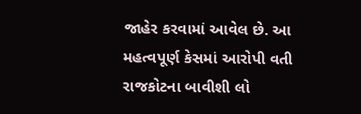જાહેર કરવામાં આવેલ છે. આ મહત્વપૂર્ણ કેસમાં આરોપી વતી રાજકોટના બાવીશી લો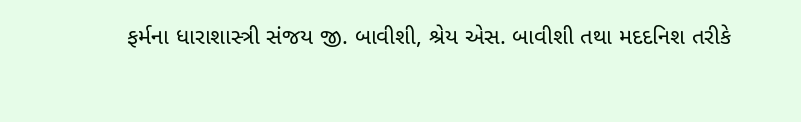ફર્મના ધારાશાસ્ત્રી સંજય જી. બાવીશી, શ્રેય એસ. બાવીશી તથા મદદનિશ તરીકે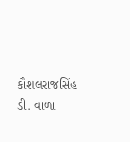કૌશલરાજસિંહ ડી. વાળા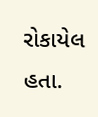રોકાયેલ હતા.